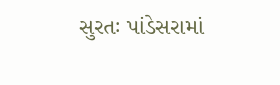સુરતઃ પાંડેસરામાં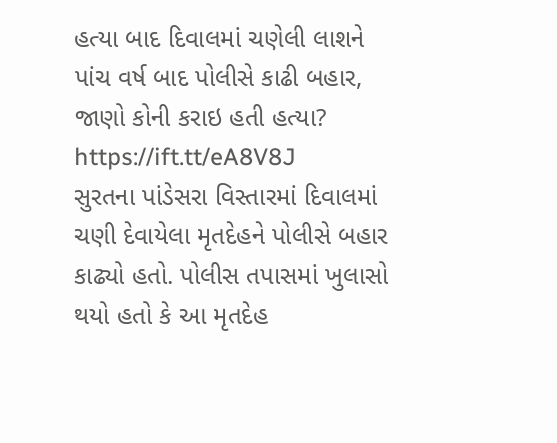હત્યા બાદ દિવાલમાં ચણેલી લાશને પાંચ વર્ષ બાદ પોલીસે કાઢી બહાર, જાણો કોની કરાઇ હતી હત્યા? https://ift.tt/eA8V8J
સુરતના પાંડેસરા વિસ્તારમાં દિવાલમાં ચણી દેવાયેલા મૃતદેહને પોલીસે બહાર કાઢ્યો હતો. પોલીસ તપાસમાં ખુલાસો થયો હતો કે આ મૃતદેહ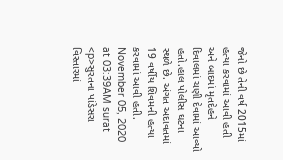જેનો છે તેની વર્ષ 2015માં હત્યા કરવામાં આવી હતી અને બાદમાં મૃતદેહને દિવાલમાં ચણી દેવામાં આવ્યો હતો.હાલ પોલીસ ઘટના સ્થળે છે. અંગત અદાવતમાં 19 વર્ષીય શિવમની હત્યા કરવામાં આવી હતી. November 05, 2020 at 03:39AM surat
<p>સુરતના પાંડેસરા વિસ્તારમાં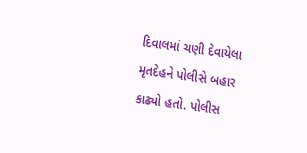દિવાલમાં ચણી દેવાયેલા મૃતદેહને પોલીસે બહાર કાઢ્યો હતો. પોલીસ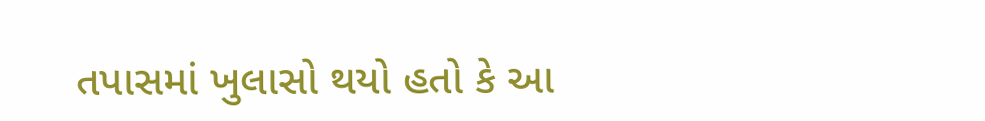તપાસમાં ખુલાસો થયો હતો કે આ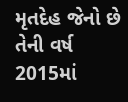મૃતદેહ જેનો છે તેની વર્ષ 2015માં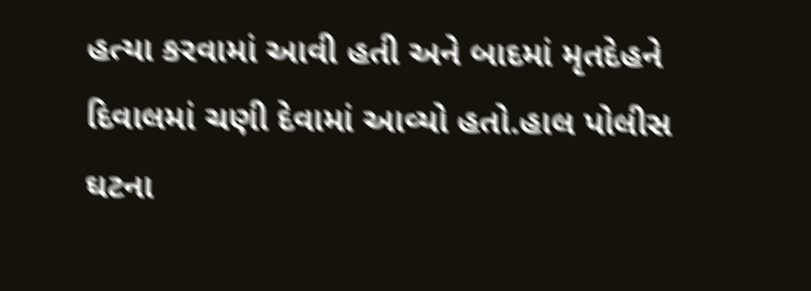હત્યા કરવામાં આવી હતી અને બાદમાં મૃતદેહને દિવાલમાં ચણી દેવામાં આવ્યો હતો.હાલ પોલીસ ઘટના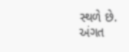સ્થળે છે. અંગત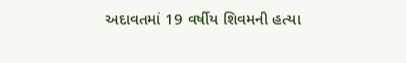અદાવતમાં 19 વર્ષીય શિવમની હત્યા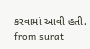કરવામાં આવી હતી.
from surat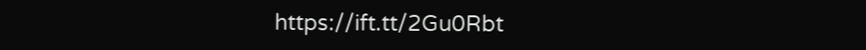https://ift.tt/2Gu0Rbt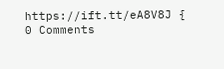https://ift.tt/eA8V8J {
0 Comments